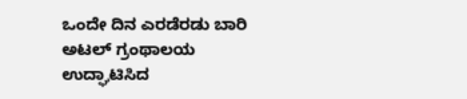ಒಂದೇ ದಿನ ಎರಡೆರಡು ಬಾರಿ ಅಟಲ್ ಗ್ರಂಥಾಲಯ ಉದ್ಘಾಟಿಸಿದ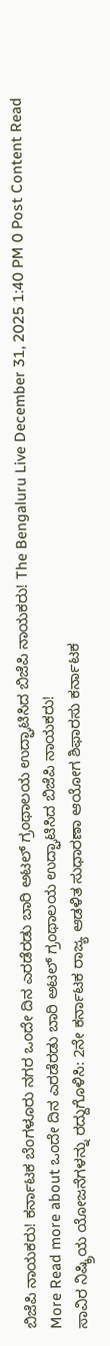ಬಿಜೆಪಿ ನಾಯಕರು! ಕರ್ನಾಟಕ ಬೆಂಗಳೂರು ನಗರ ಒಂದೇ ದಿನ ಎರಡೆರಡು ಬಾರಿ ಅಟಲ್ ಗ್ರಂಥಾಲಯ ಉದ್ಘಾಟಿಸಿದ ಬಿಜೆಪಿ ನಾಯಕರು! The Bengaluru Live December 31, 2025 1:40 PM 0 Post Content Read More Read more about ಒಂದೇ ದಿನ ಎರಡೆರಡು ಬಾರಿ ಅಟಲ್ ಗ್ರಂಥಾಲಯ ಉದ್ಘಾಟಿಸಿದ ಬಿಜೆಪಿ ನಾಯಕರು!
ಸಾವಿರ ನಿಷ್ಕ್ರಿಯ ಯೋಜನೆಗಳನ್ನು ರದ್ದುಗೊಳಿಸಿ: 2ನೇ ಕರ್ನಾಟಕ ರಾಜ್ಯ ಆಡಳಿತ ಸುಧಾರಣಾ ಆಯೋಗ ಶಿಫಾರಸು ಕರ್ನಾಟಕ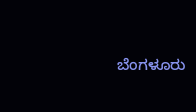ಬೆಂಗಳೂರು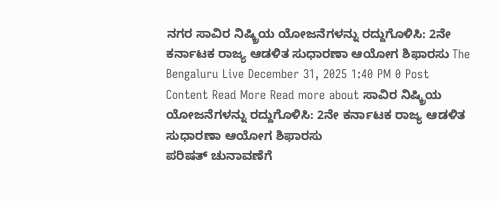ನಗರ ಸಾವಿರ ನಿಷ್ಕ್ರಿಯ ಯೋಜನೆಗಳನ್ನು ರದ್ದುಗೊಳಿಸಿ: 2ನೇ ಕರ್ನಾಟಕ ರಾಜ್ಯ ಆಡಳಿತ ಸುಧಾರಣಾ ಆಯೋಗ ಶಿಫಾರಸು The Bengaluru Live December 31, 2025 1:40 PM 0 Post Content Read More Read more about ಸಾವಿರ ನಿಷ್ಕ್ರಿಯ ಯೋಜನೆಗಳನ್ನು ರದ್ದುಗೊಳಿಸಿ: 2ನೇ ಕರ್ನಾಟಕ ರಾಜ್ಯ ಆಡಳಿತ ಸುಧಾರಣಾ ಆಯೋಗ ಶಿಫಾರಸು
ಪರಿಷತ್ ಚುನಾವಣೆಗೆ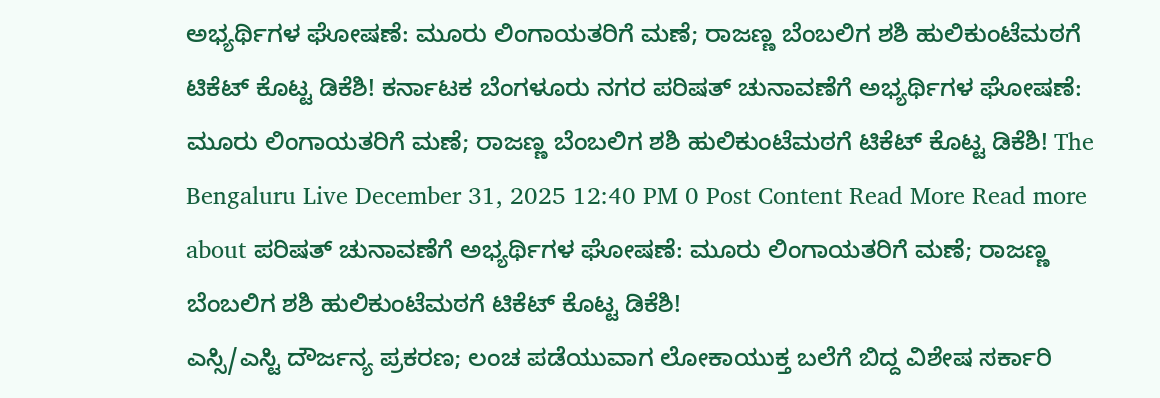ಅಭ್ಯರ್ಥಿಗಳ ಘೋಷಣೆ: ಮೂರು ಲಿಂಗಾಯತರಿಗೆ ಮಣೆ; ರಾಜಣ್ಣ ಬೆಂಬಲಿಗ ಶಶಿ ಹುಲಿಕುಂಟೆಮಠಗೆ ಟಿಕೆಟ್ ಕೊಟ್ಟ ಡಿಕೆಶಿ! ಕರ್ನಾಟಕ ಬೆಂಗಳೂರು ನಗರ ಪರಿಷತ್ ಚುನಾವಣೆಗೆ ಅಭ್ಯರ್ಥಿಗಳ ಘೋಷಣೆ: ಮೂರು ಲಿಂಗಾಯತರಿಗೆ ಮಣೆ; ರಾಜಣ್ಣ ಬೆಂಬಲಿಗ ಶಶಿ ಹುಲಿಕುಂಟೆಮಠಗೆ ಟಿಕೆಟ್ ಕೊಟ್ಟ ಡಿಕೆಶಿ! The Bengaluru Live December 31, 2025 12:40 PM 0 Post Content Read More Read more about ಪರಿಷತ್ ಚುನಾವಣೆಗೆ ಅಭ್ಯರ್ಥಿಗಳ ಘೋಷಣೆ: ಮೂರು ಲಿಂಗಾಯತರಿಗೆ ಮಣೆ; ರಾಜಣ್ಣ ಬೆಂಬಲಿಗ ಶಶಿ ಹುಲಿಕುಂಟೆಮಠಗೆ ಟಿಕೆಟ್ ಕೊಟ್ಟ ಡಿಕೆಶಿ!
ಎಸ್ಸಿ/ಎಸ್ಟಿ ದೌರ್ಜನ್ಯ ಪ್ರಕರಣ; ಲಂಚ ಪಡೆಯುವಾಗ ಲೋಕಾಯುಕ್ತ ಬಲೆಗೆ ಬಿದ್ದ ವಿಶೇಷ ಸರ್ಕಾರಿ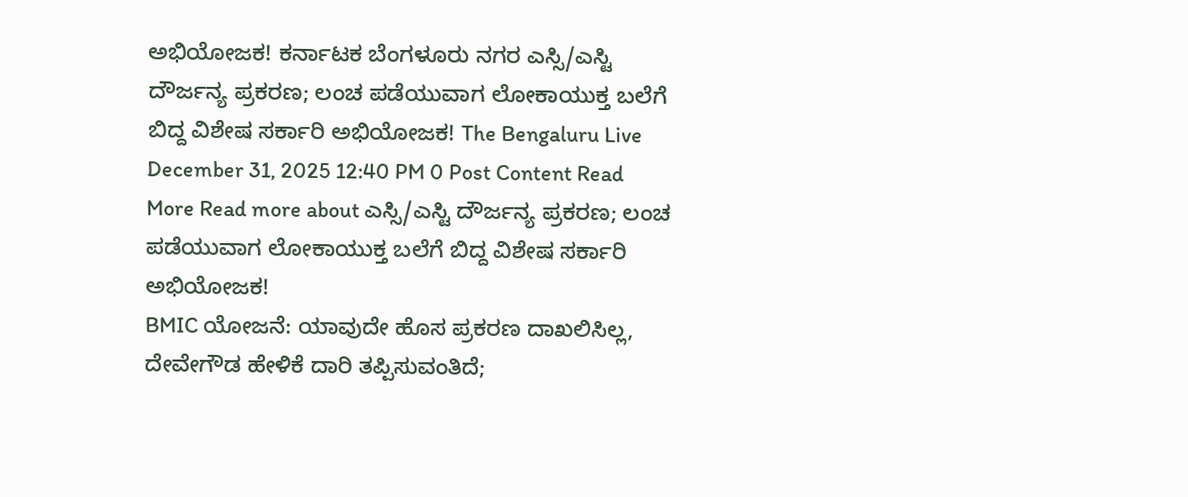ಅಭಿಯೋಜಕ! ಕರ್ನಾಟಕ ಬೆಂಗಳೂರು ನಗರ ಎಸ್ಸಿ/ಎಸ್ಟಿ ದೌರ್ಜನ್ಯ ಪ್ರಕರಣ; ಲಂಚ ಪಡೆಯುವಾಗ ಲೋಕಾಯುಕ್ತ ಬಲೆಗೆ ಬಿದ್ದ ವಿಶೇಷ ಸರ್ಕಾರಿ ಅಭಿಯೋಜಕ! The Bengaluru Live December 31, 2025 12:40 PM 0 Post Content Read More Read more about ಎಸ್ಸಿ/ಎಸ್ಟಿ ದೌರ್ಜನ್ಯ ಪ್ರಕರಣ; ಲಂಚ ಪಡೆಯುವಾಗ ಲೋಕಾಯುಕ್ತ ಬಲೆಗೆ ಬಿದ್ದ ವಿಶೇಷ ಸರ್ಕಾರಿ ಅಭಿಯೋಜಕ!
BMIC ಯೋಜನೆ: ಯಾವುದೇ ಹೊಸ ಪ್ರಕರಣ ದಾಖಲಿಸಿಲ್ಲ, ದೇವೇಗೌಡ ಹೇಳಿಕೆ ದಾರಿ ತಪ್ಪಿಸುವಂತಿದೆ;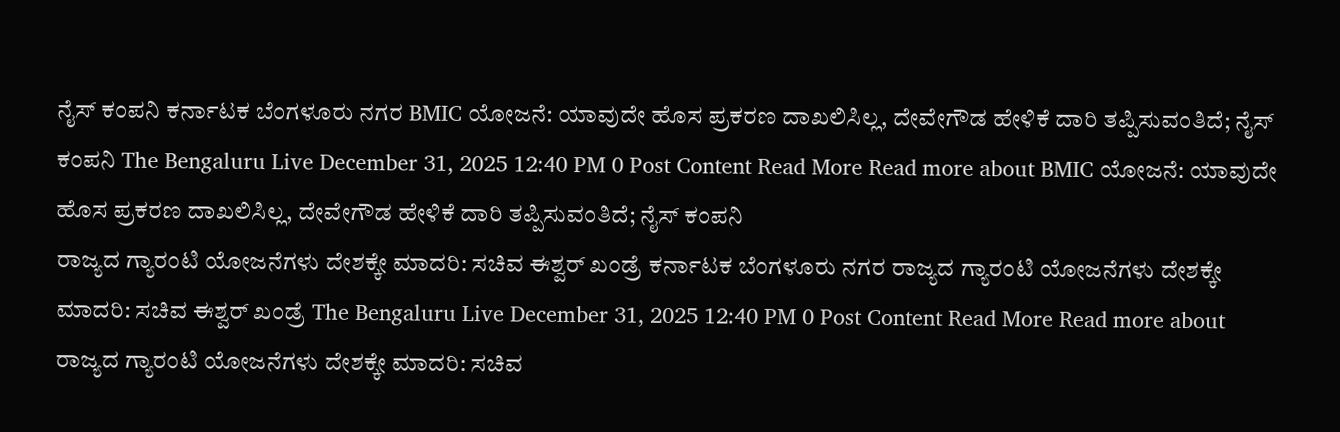ನೈಸ್ ಕಂಪನಿ ಕರ್ನಾಟಕ ಬೆಂಗಳೂರು ನಗರ BMIC ಯೋಜನೆ: ಯಾವುದೇ ಹೊಸ ಪ್ರಕರಣ ದಾಖಲಿಸಿಲ್ಲ, ದೇವೇಗೌಡ ಹೇಳಿಕೆ ದಾರಿ ತಪ್ಪಿಸುವಂತಿದೆ; ನೈಸ್ ಕಂಪನಿ The Bengaluru Live December 31, 2025 12:40 PM 0 Post Content Read More Read more about BMIC ಯೋಜನೆ: ಯಾವುದೇ ಹೊಸ ಪ್ರಕರಣ ದಾಖಲಿಸಿಲ್ಲ, ದೇವೇಗೌಡ ಹೇಳಿಕೆ ದಾರಿ ತಪ್ಪಿಸುವಂತಿದೆ; ನೈಸ್ ಕಂಪನಿ
ರಾಜ್ಯದ ಗ್ಯಾರಂಟಿ ಯೋಜನೆಗಳು ದೇಶಕ್ಕೇ ಮಾದರಿ: ಸಚಿವ ಈಶ್ವರ್ ಖಂಡ್ರೆ ಕರ್ನಾಟಕ ಬೆಂಗಳೂರು ನಗರ ರಾಜ್ಯದ ಗ್ಯಾರಂಟಿ ಯೋಜನೆಗಳು ದೇಶಕ್ಕೇ ಮಾದರಿ: ಸಚಿವ ಈಶ್ವರ್ ಖಂಡ್ರೆ The Bengaluru Live December 31, 2025 12:40 PM 0 Post Content Read More Read more about ರಾಜ್ಯದ ಗ್ಯಾರಂಟಿ ಯೋಜನೆಗಳು ದೇಶಕ್ಕೇ ಮಾದರಿ: ಸಚಿವ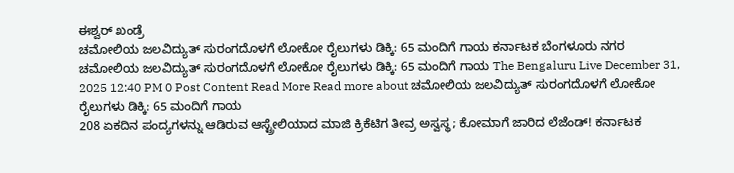ಈಶ್ವರ್ ಖಂಡ್ರೆ
ಚಮೋಲಿಯ ಜಲವಿದ್ಯುತ್ ಸುರಂಗದೊಳಗೆ ಲೋಕೋ ರೈಲುಗಳು ಡಿಕ್ಕಿ: 65 ಮಂದಿಗೆ ಗಾಯ ಕರ್ನಾಟಕ ಬೆಂಗಳೂರು ನಗರ ಚಮೋಲಿಯ ಜಲವಿದ್ಯುತ್ ಸುರಂಗದೊಳಗೆ ಲೋಕೋ ರೈಲುಗಳು ಡಿಕ್ಕಿ: 65 ಮಂದಿಗೆ ಗಾಯ The Bengaluru Live December 31, 2025 12:40 PM 0 Post Content Read More Read more about ಚಮೋಲಿಯ ಜಲವಿದ್ಯುತ್ ಸುರಂಗದೊಳಗೆ ಲೋಕೋ ರೈಲುಗಳು ಡಿಕ್ಕಿ: 65 ಮಂದಿಗೆ ಗಾಯ
208 ಏಕದಿನ ಪಂದ್ಯಗಳನ್ನು ಆಡಿರುವ ಆಸ್ಟ್ರೇಲಿಯಾದ ಮಾಜಿ ಕ್ರಿಕೆಟಿಗ ತೀವ್ರ ಅಸ್ವಸ್ಥ; ಕೋಮಾಗೆ ಜಾರಿದ ಲೆಜೆಂಡ್! ಕರ್ನಾಟಕ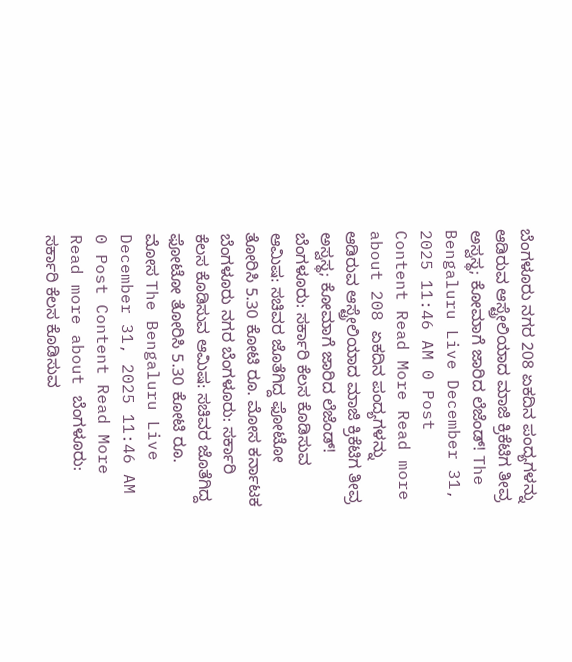ಬೆಂಗಳೂರು ನಗರ 208 ಏಕದಿನ ಪಂದ್ಯಗಳನ್ನು ಆಡಿರುವ ಆಸ್ಟ್ರೇಲಿಯಾದ ಮಾಜಿ ಕ್ರಿಕೆಟಿಗ ತೀವ್ರ ಅಸ್ವಸ್ಥ; ಕೋಮಾಗೆ ಜಾರಿದ ಲೆಜೆಂಡ್! The Bengaluru Live December 31, 2025 11:46 AM 0 Post Content Read More Read more about 208 ಏಕದಿನ ಪಂದ್ಯಗಳನ್ನು ಆಡಿರುವ ಆಸ್ಟ್ರೇಲಿಯಾದ ಮಾಜಿ ಕ್ರಿಕೆಟಿಗ ತೀವ್ರ ಅಸ್ವಸ್ಥ; ಕೋಮಾಗೆ ಜಾರಿದ ಲೆಜೆಂಡ್!
ಬೆಂಗಳೂರು: ಸರ್ಕಾರಿ ಕೆಲಸ ಕೊಡಿಸುವ ಆಮಿಷ: ಸಚಿವರ ಜೊತೆಗಿದ್ದ ಫೋಟೋ ತೋರಿಸಿ 5.30 ಕೋಟಿ ರೂ. ಮೋಸ ಕರ್ನಾಟಕ ಬೆಂಗಳೂರು ನಗರ ಬೆಂಗಳೂರು: ಸರ್ಕಾರಿ ಕೆಲಸ ಕೊಡಿಸುವ ಆಮಿಷ: ಸಚಿವರ ಜೊತೆಗಿದ್ದ ಫೋಟೋ ತೋರಿಸಿ 5.30 ಕೋಟಿ ರೂ. ಮೋಸ The Bengaluru Live December 31, 2025 11:46 AM 0 Post Content Read More Read more about ಬೆಂಗಳೂರು: ಸರ್ಕಾರಿ ಕೆಲಸ ಕೊಡಿಸುವ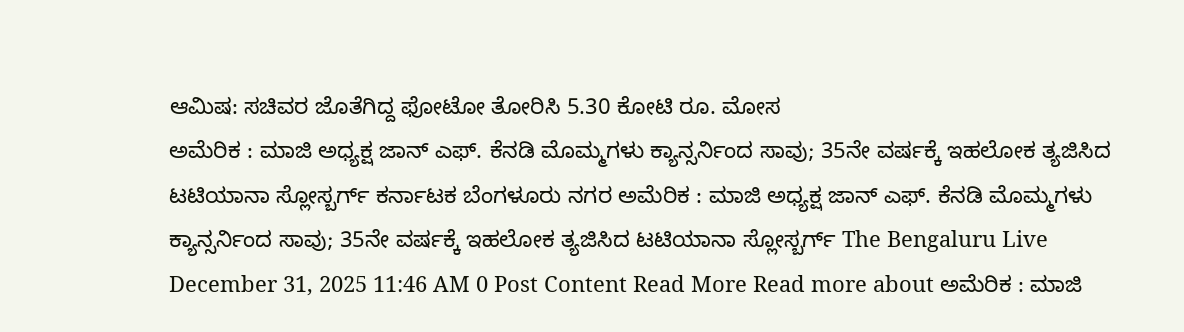ಆಮಿಷ: ಸಚಿವರ ಜೊತೆಗಿದ್ದ ಫೋಟೋ ತೋರಿಸಿ 5.30 ಕೋಟಿ ರೂ. ಮೋಸ
ಅಮೆರಿಕ : ಮಾಜಿ ಅಧ್ಯಕ್ಷ ಜಾನ್ ಎಫ್. ಕೆನಡಿ ಮೊಮ್ಮಗಳು ಕ್ಯಾನ್ಸರ್ನಿಂದ ಸಾವು; 35ನೇ ವರ್ಷಕ್ಕೆ ಇಹಲೋಕ ತ್ಯಜಿಸಿದ ಟಟಿಯಾನಾ ಸ್ಲೋಸ್ಬರ್ಗ್ ಕರ್ನಾಟಕ ಬೆಂಗಳೂರು ನಗರ ಅಮೆರಿಕ : ಮಾಜಿ ಅಧ್ಯಕ್ಷ ಜಾನ್ ಎಫ್. ಕೆನಡಿ ಮೊಮ್ಮಗಳು ಕ್ಯಾನ್ಸರ್ನಿಂದ ಸಾವು; 35ನೇ ವರ್ಷಕ್ಕೆ ಇಹಲೋಕ ತ್ಯಜಿಸಿದ ಟಟಿಯಾನಾ ಸ್ಲೋಸ್ಬರ್ಗ್ The Bengaluru Live December 31, 2025 11:46 AM 0 Post Content Read More Read more about ಅಮೆರಿಕ : ಮಾಜಿ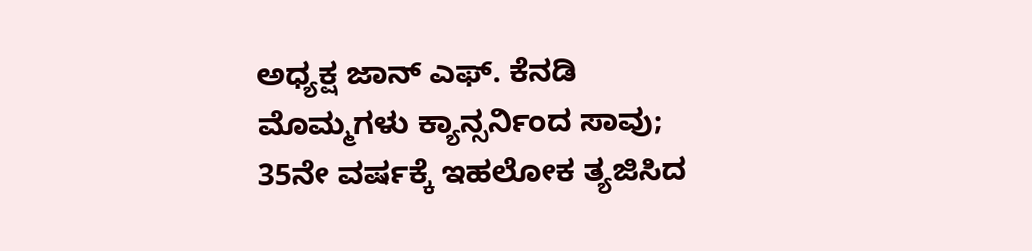ಅಧ್ಯಕ್ಷ ಜಾನ್ ಎಫ್. ಕೆನಡಿ ಮೊಮ್ಮಗಳು ಕ್ಯಾನ್ಸರ್ನಿಂದ ಸಾವು; 35ನೇ ವರ್ಷಕ್ಕೆ ಇಹಲೋಕ ತ್ಯಜಿಸಿದ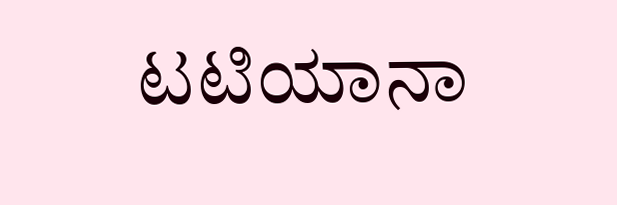ಟಟಿಯಾನಾ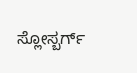ಸ್ಲೋಸ್ಬರ್ಗ್